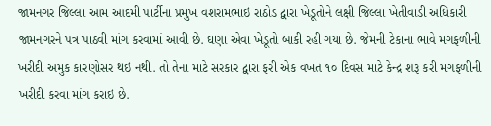જામનગર જિલ્લા આમ આદમી પાર્ટીના પ્રમુખ વશરામભાઇ રાઠોડ દ્વારા ખેડૂતોને લક્ષી જિલ્લા ખેતીવાડી અધિકારી જામનગરને પત્ર પાઠવી માંગ કરવામાં આવી છે. ઘણા એવા ખેડૂતો બાકી રહી ગયા છે. જેમની ટેકાના ભાવે મગફળીની ખરીદી અમુક કારણોસર થઇ નથી. તો તેના માટે સરકાર દ્વારા ફરી એક વખત ૧૦ દિવસ માટે કેન્દ્ર શરૂ કરી મગફળીની ખરીદી કરવા માંગ કરાઇ છે.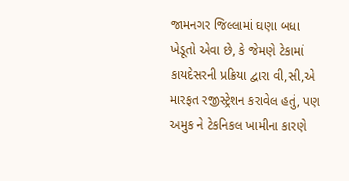જામનગર જિલ્લામાં ઘણા બધા ખેડૂતો એવા છે, કે જેમણે ટેકામાં કાયદેસરની પ્રક્રિયા દ્વારા વી,સી,એ મારફત રજીસ્ટ્રેશન કરાવેલ હતું, પણ અમુક ને ટેકનિકલ ખામીના કારણે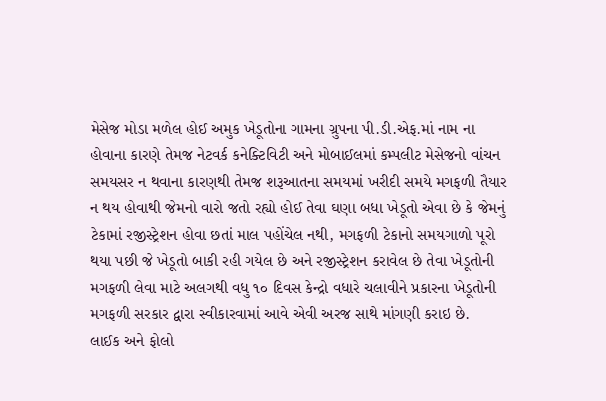મેસેજ મોડા મળેલ હોઈ અમુક ખેડૂતોના ગામના ગ્રુપના પી.ડી.એફ.માં નામ ના હોવાના કારણે તેમજ નેટવર્ક કનેક્ટિવિટી અને મોબાઈલમાં કમ્પલીટ મેસેજનો વાંચન સમયસર ન થવાના કારણથી તેમજ શરૂઆતના સમયમાં ખરીદી સમયે મગફળી તૈયાર ન થય હોવાથી જેમનો વારો જતો રહ્યો હોઈ તેવા ઘણા બધા ખેડૂતો એવા છે કે જેમનું ટેકામાં રજીસ્ટ્રેશન હોવા છતાં માલ પહોંચેલ નથી, મગફળી ટેકાનો સમયગાળો પૂરો થયા પછી જે ખેડૂતો બાકી રહી ગયેલ છે અને રજીસ્ટ્રેશન કરાવેલ છે તેવા ખેડૂતોની મગફળી લેવા માટે અલગથી વધુ ૧૦ દિવસ કેન્દ્રો વધારે ચલાવીને પ્રકારના ખેડૂતોની મગફળી સરકાર દ્વારા સ્વીકારવામાં આવે એવી અરજ સાથે માંગણી કરાઇ છે.
લાઈક અને ફોલો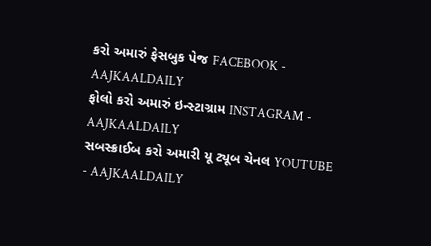કરો અમારું ફેસબુક પેજ FACEBOOK - AAJKAALDAILY
ફોલો કરો અમારું ઇન્સ્ટાગ્રામ INSTAGRAM - AAJKAALDAILY
સબસ્ક્રાઈબ કરો અમારી યૂ ટ્યૂબ ચેનલ YOUTUBE - AAJKAALDAILY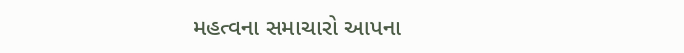મહત્વના સમાચારો આપના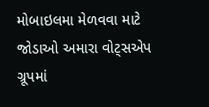મોબાઇલમા મેળવવા માટે જોડાઓ અમારા વોટ્સએપ ગ્રૂપમાં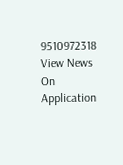9510972318
View News On Application